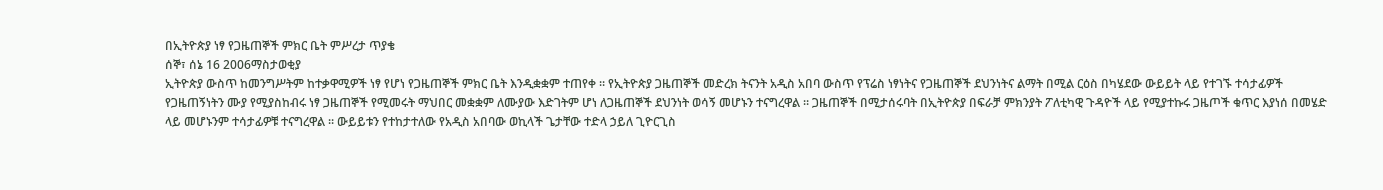በኢትዮጵያ ነፃ የጋዜጠኞች ምክር ቤት ምሥረታ ጥያቄ
ሰኞ፣ ሰኔ 16 2006ማስታወቂያ
ኢትዮጵያ ውስጥ ከመንግሥትም ከተቃዋሚዎች ነፃ የሆነ የጋዜጠኞች ምክር ቤት እንዲቋቋም ተጠየቀ ። የኢትዮጵያ ጋዜጠኞች መድረክ ትናንት አዲስ አበባ ውስጥ የፕሬስ ነፃነትና የጋዜጠኞች ደህንነትና ልማት በሚል ርዕስ በካሄደው ውይይት ላይ የተገኙ ተሳታፊዎች የጋዜጠኝነትን ሙያ የሚያስከብሩ ነፃ ጋዜጠኞች የሚመሩት ማህበር መቋቋም ለሙያው እድገትም ሆነ ለጋዜጠኞች ደህንነት ወሳኝ መሆኑን ተናግረዋል ። ጋዜጠኞች በሚታሰሩባት በኢትዮጵያ በፍራቻ ምክንያት ፖለቲካዊ ጉዳዮች ላይ የሚያተኩሩ ጋዜጦች ቁጥር እያነሰ በመሄድ ላይ መሆኑንም ተሳታፊዎቹ ተናግረዋል ። ውይይቱን የተከታተለው የአዲስ አበባው ወኪላች ጌታቸው ተድላ ኃይለ ጊዮርጊስ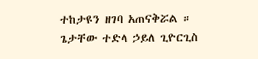ተከታዩን ዘገባ አጠናቅሯል ።
ጌታቸው ተድላ ኃይለ ጊዮርጊስ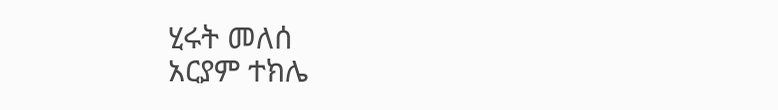ሂሩት መለሰ
አርያም ተክሌ